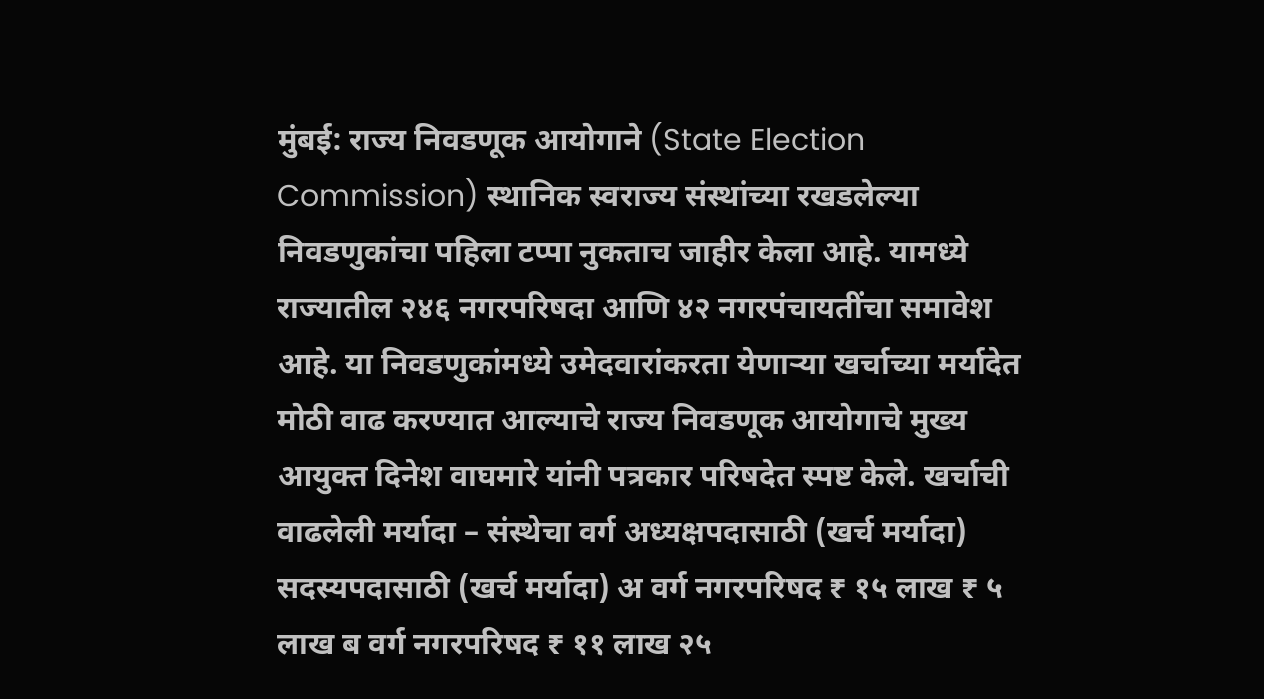मुंबई: राज्य निवडणूक आयोगाने (State Election Commission) स्थानिक स्वराज्य संस्थांच्या रखडलेल्या निवडणुकांचा पहिला टप्पा नुकताच जाहीर केला आहे. यामध्ये राज्यातील २४६ नगरपरिषदा आणि ४२ नगरपंचायतींचा समावेश आहे. या निवडणुकांमध्ये उमेदवारांकरता येणाऱ्या खर्चाच्या मर्यादेत मोठी वाढ करण्यात आल्याचे राज्य निवडणूक आयोगाचे मुख्य आयुक्त दिनेश वाघमारे यांनी पत्रकार परिषदेत स्पष्ट केले. खर्चाची वाढलेली मर्यादा – संस्थेचा वर्ग अध्यक्षपदासाठी (खर्च मर्यादा) सदस्यपदासाठी (खर्च मर्यादा) अ वर्ग नगरपरिषद ₹ १५ लाख ₹ ५ लाख ब वर्ग नगरपरिषद ₹ ११ लाख २५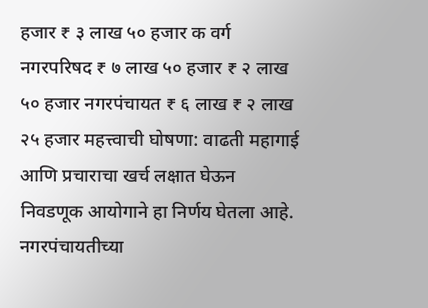हजार ₹ ३ लाख ५० हजार क वर्ग नगरपरिषद ₹ ७ लाख ५० हजार ₹ २ लाख ५० हजार नगरपंचायत ₹ ६ लाख ₹ २ लाख २५ हजार महत्त्वाची घोषणा: वाढती महागाई आणि प्रचाराचा खर्च लक्षात घेऊन निवडणूक आयोगाने हा निर्णय घेतला आहे. नगरपंचायतीच्या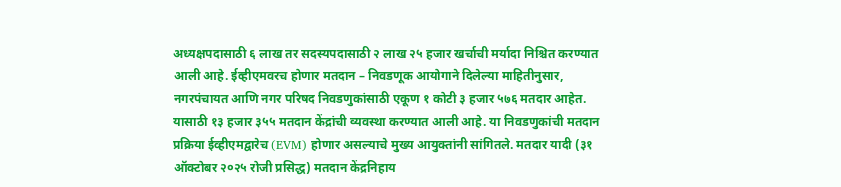अध्यक्षपदासाठी ६ लाख तर सदस्यपदासाठी २ लाख २५ हजार खर्चाची मर्यादा निश्चित करण्यात आली आहे. ईव्हीएमवरच होणार मतदान – निवडणूक आयोगाने दिलेल्या माहितीनुसार, नगरपंचायत आणि नगर परिषद निवडणुकांसाठी एकूण १ कोटी ३ हजार ५७६ मतदार आहेत. यासाठी १३ हजार ३५५ मतदान केंद्रांची व्यवस्था करण्यात आली आहे. या निवडणुकांची मतदान प्रक्रिया ईव्हीएमद्वारेच (EVM) होणार असल्याचे मुख्य आयुक्तांनी सांगितले. मतदार यादी (३१ ऑक्टोबर २०२५ रोजी प्रसिद्ध) मतदान केंद्रनिहाय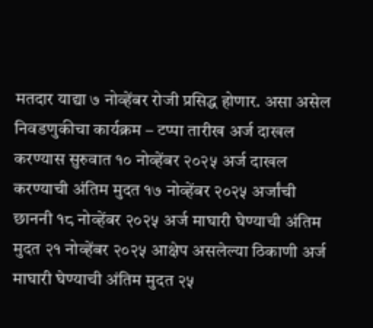मतदार याद्या ७ नोव्हेंबर रोजी प्रसिद्ध होणार. असा असेल निवडणुकीचा कार्यक्रम – टप्पा तारीख अर्ज दाखल करण्यास सुरुवात १० नोव्हेंबर २०२५ अर्ज दाखल करण्याची अंतिम मुदत १७ नोव्हेंबर २०२५ अर्जांची छाननी १८ नोव्हेंबर २०२५ अर्ज माघारी घेण्याची अंतिम मुदत २१ नोव्हेंबर २०२५ आक्षेप असलेल्या ठिकाणी अर्ज माघारी घेण्याची अंतिम मुदत २५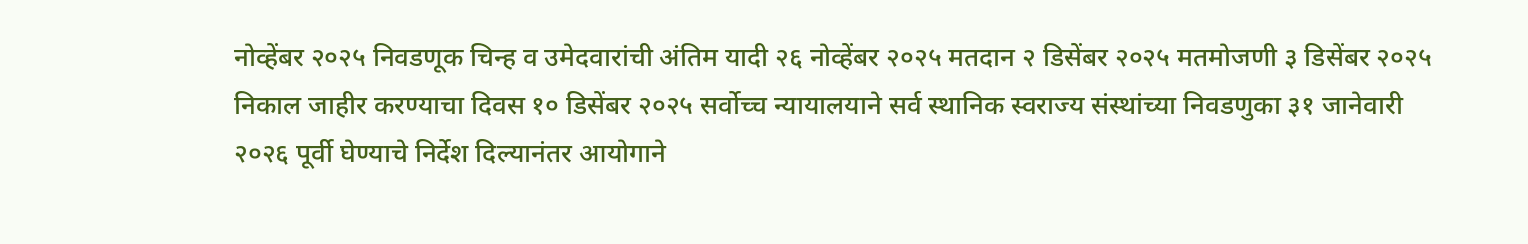नोव्हेंबर २०२५ निवडणूक चिन्ह व उमेदवारांची अंतिम यादी २६ नोव्हेंबर २०२५ मतदान २ डिसेंबर २०२५ मतमोजणी ३ डिसेंबर २०२५ निकाल जाहीर करण्याचा दिवस १० डिसेंबर २०२५ सर्वोच्च न्यायालयाने सर्व स्थानिक स्वराज्य संस्थांच्या निवडणुका ३१ जानेवारी २०२६ पूर्वी घेण्याचे निर्देश दिल्यानंतर आयोगाने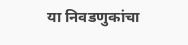या निवडणुकांचा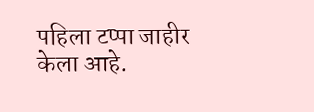पहिला टप्पा जाहीर केला आहे.